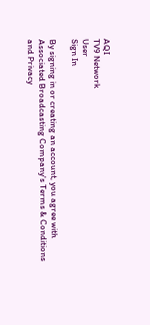AQI
TV9 Network
User
Sign In

By signing in or creating an account, you agree with Associated Broadcasting Company's Terms & Conditions and Privacy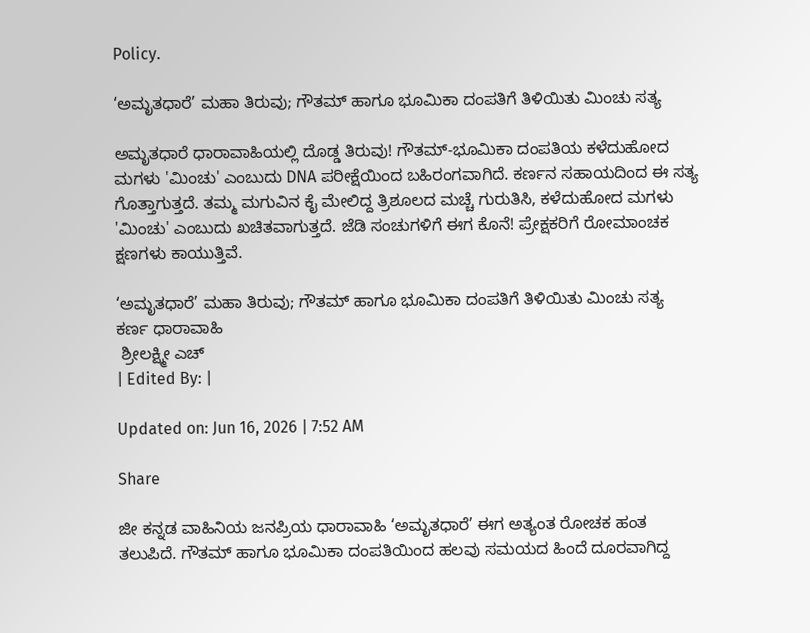Policy.

‘ಅಮೃತಧಾರೆ’ ಮಹಾ ತಿರುವು; ಗೌತಮ್ ಹಾಗೂ ಭೂಮಿಕಾ ದಂಪತಿಗೆ ತಿಳಿಯಿತು ಮಿಂಚು ಸತ್ಯ

ಅಮೃತಧಾರೆ ಧಾರಾವಾಹಿಯಲ್ಲಿ ದೊಡ್ಡ ತಿರುವು! ಗೌತಮ್-ಭೂಮಿಕಾ ದಂಪತಿಯ ಕಳೆದುಹೋದ ಮಗಳು 'ಮಿಂಚು' ಎಂಬುದು DNA ಪರೀಕ್ಷೆಯಿಂದ ಬಹಿರಂಗವಾಗಿದೆ. ಕರ್ಣನ ಸಹಾಯದಿಂದ ಈ ಸತ್ಯ ಗೊತ್ತಾಗುತ್ತದೆ. ತಮ್ಮ ಮಗುವಿನ ಕೈ ಮೇಲಿದ್ದ ತ್ರಿಶೂಲದ ಮಚ್ಚೆ ಗುರುತಿಸಿ, ಕಳೆದುಹೋದ ಮಗಳು 'ಮಿಂಚು' ಎಂಬುದು ಖಚಿತವಾಗುತ್ತದೆ. ಜೆಡಿ ಸಂಚುಗಳಿಗೆ ಈಗ ಕೊನೆ! ಪ್ರೇಕ್ಷಕರಿಗೆ ರೋಮಾಂಚಕ ಕ್ಷಣಗಳು ಕಾಯುತ್ತಿವೆ.

‘ಅಮೃತಧಾರೆ’ ಮಹಾ ತಿರುವು; ಗೌತಮ್ ಹಾಗೂ ಭೂಮಿಕಾ ದಂಪತಿಗೆ ತಿಳಿಯಿತು ಮಿಂಚು ಸತ್ಯ
ಕರ್ಣ ಧಾರಾವಾಹಿ
 ಶ್ರೀಲಕ್ಷ್ಮೀ ಎಚ್
| Edited By: |

Updated on: Jun 16, 2026 | 7:52 AM

Share

ಜೀ ಕನ್ನಡ ವಾಹಿನಿಯ ಜನಪ್ರಿಯ ಧಾರಾವಾಹಿ ‘ಅಮೃತಧಾರೆ’ ಈಗ ಅತ್ಯಂತ ರೋಚಕ ಹಂತ ತಲುಪಿದೆ. ಗೌತಮ್ ಹಾಗೂ ಭೂಮಿಕಾ ದಂಪತಿಯಿಂದ ಹಲವು ಸಮಯದ ಹಿಂದೆ ದೂರವಾಗಿದ್ದ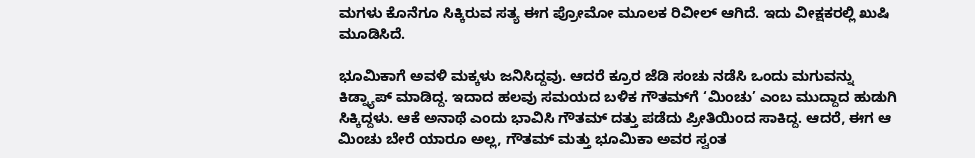ಮಗಳು ಕೊನೆಗೂ ಸಿಕ್ಕಿರುವ ಸತ್ಯ ಈಗ ಪ್ರೋಮೋ ಮೂಲಕ ರಿವೀಲ್ ಆಗಿದೆ. ಇದು ವೀಕ್ಷಕರಲ್ಲಿ ಖುಷಿ ಮೂಡಿಸಿದೆ.

ಭೂಮಿಕಾಗೆ ಅವಳಿ ಮಕ್ಕಳು ಜನಿಸಿದ್ದವು. ಆದರೆ ಕ್ರೂರ ಜೆಡಿ ಸಂಚು ನಡೆಸಿ ಒಂದು ಮಗುವನ್ನು ಕಿಡ್ನ್ಯಾಪ್ ಮಾಡಿದ್ದ. ಇದಾದ ಹಲವು ಸಮಯದ ಬಳಿಕ ಗೌತಮ್‌ಗೆ ‘ಮಿಂಚು’ ಎಂಬ ಮುದ್ದಾದ ಹುಡುಗಿ ಸಿಕ್ಕಿದ್ದಳು. ಆಕೆ ಅನಾಥೆ ಎಂದು ಭಾವಿಸಿ ಗೌತಮ್ ದತ್ತು ಪಡೆದು ಪ್ರೀತಿಯಿಂದ ಸಾಕಿದ್ದ. ಆದರೆ, ಈಗ ಆ ಮಿಂಚು ಬೇರೆ ಯಾರೂ ಅಲ್ಲ, ಗೌತಮ್ ಮತ್ತು ಭೂಮಿಕಾ ಅವರ ಸ್ವಂತ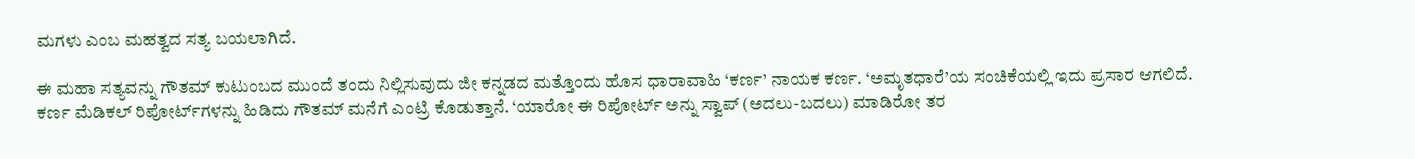ಮಗಳು ಎಂಬ ಮಹತ್ವದ ಸತ್ಯ ಬಯಲಾಗಿದೆ.

ಈ ಮಹಾ ಸತ್ಯವನ್ನು ಗೌತಮ್ ಕುಟುಂಬದ ಮುಂದೆ ತಂದು ನಿಲ್ಲಿಸುವುದು ಜೀ ಕನ್ನಡದ ಮತ್ತೊಂದು ಹೊಸ ಧಾರಾವಾಹಿ ‘ಕರ್ಣ’ ನಾಯಕ ಕರ್ಣ. ‘ಅಮೃತಧಾರೆ’ಯ ಸಂಚಿಕೆಯಲ್ಲಿ ಇದು ಪ್ರಸಾರ ಆಗಲಿದೆ. ಕರ್ಣ ಮೆಡಿಕಲ್ ರಿಪೋರ್ಟ್‌ಗಳನ್ನು ಹಿಡಿದು ಗೌತಮ್ ಮನೆಗೆ ಎಂಟ್ರಿ ಕೊಡುತ್ತಾನೆ. ‘ಯಾರೋ ಈ ರಿಪೋರ್ಟ್ ಅನ್ನು ಸ್ವಾಪ್ (ಅದಲು-ಬದಲು) ಮಾಡಿರೋ ತರ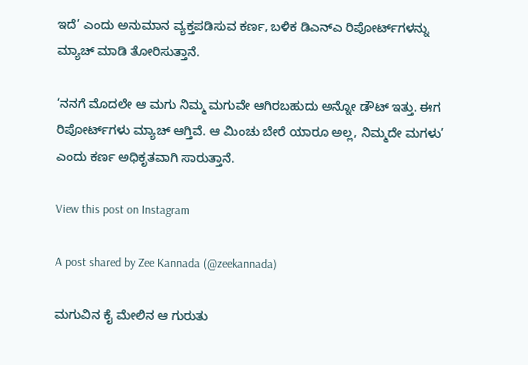ಇದೆ’ ಎಂದು ಅನುಮಾನ ವ್ಯಕ್ತಪಡಿಸುವ ಕರ್ಣ, ಬಳಿಕ ಡಿಎನ್‌ಎ ರಿಪೋರ್ಟ್‌ಗಳನ್ನು ಮ್ಯಾಚ್ ಮಾಡಿ ತೋರಿಸುತ್ತಾನೆ.

‘ನನಗೆ ಮೊದಲೇ ಆ ಮಗು ನಿಮ್ಮ ಮಗುವೇ ಆಗಿರಬಹುದು ಅನ್ನೋ ಡೌಟ್ ಇತ್ತು. ಈಗ ರಿಪೋರ್ಟ್‌ಗಳು ಮ್ಯಾಚ್ ಆಗ್ತಿವೆ. ಆ ಮಿಂಚು ಬೇರೆ ಯಾರೂ ಅಲ್ಲ, ನಿಮ್ಮದೇ ಮಗಳು’ ಎಂದು ಕರ್ಣ ಅಧಿಕೃತವಾಗಿ ಸಾರುತ್ತಾನೆ.

View this post on Instagram

A post shared by Zee Kannada (@zeekannada)

ಮಗುವಿನ ಕೈ ಮೇಲಿನ ಆ ಗುರುತು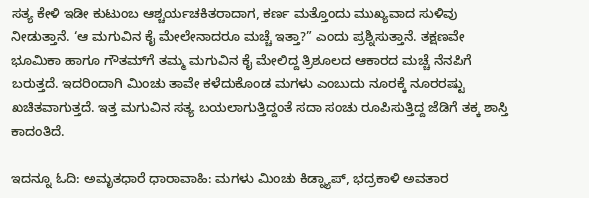ಸತ್ಯ ಕೇಳಿ ಇಡೀ ಕುಟುಂಬ ಆಶ್ಚರ್ಯಚಕಿತರಾದಾಗ, ಕರ್ಣ ಮತ್ತೊಂದು ಮುಖ್ಯವಾದ ಸುಳಿವು ನೀಡುತ್ತಾನೆ. ‘ಆ ಮಗುವಿನ ಕೈ ಮೇಲೇನಾದರೂ ಮಚ್ಚೆ ಇತ್ತಾ?” ಎಂದು ಪ್ರಶ್ನಿಸುತ್ತಾನೆ. ತಕ್ಷಣವೇ ಭೂಮಿಕಾ ಹಾಗೂ ಗೌತಮ್‌ಗೆ ತಮ್ಮ ಮಗುವಿನ ಕೈ ಮೇಲಿದ್ದ ತ್ರಿಶೂಲದ ಆಕಾರದ ಮಚ್ಚೆ ನೆನಪಿಗೆ ಬರುತ್ತದೆ. ಇದರಿಂದಾಗಿ ಮಿಂಚು ತಾವೇ ಕಳೆದುಕೊಂಡ ಮಗಳು ಎಂಬುದು ನೂರಕ್ಕೆ ನೂರರಷ್ಟು ಖಚಿತವಾಗುತ್ತದೆ. ಇತ್ತ ಮಗುವಿನ ಸತ್ಯ ಬಯಲಾಗುತ್ತಿದ್ದಂತೆ ಸದಾ ಸಂಚು ರೂಪಿಸುತ್ತಿದ್ದ ಜೆಡಿಗೆ ತಕ್ಕ ಶಾಸ್ತಿ ಕಾದಂತಿದೆ.

ಇದನ್ನೂ ಓದಿ: ಅಮೃತಧಾರೆ ಧಾರಾವಾಹಿ: ಮಗಳು ಮಿಂಚು ಕಿಡ್ನ್ಯಾಪ್, ಭದ್ರಕಾಳಿ ಅವತಾರ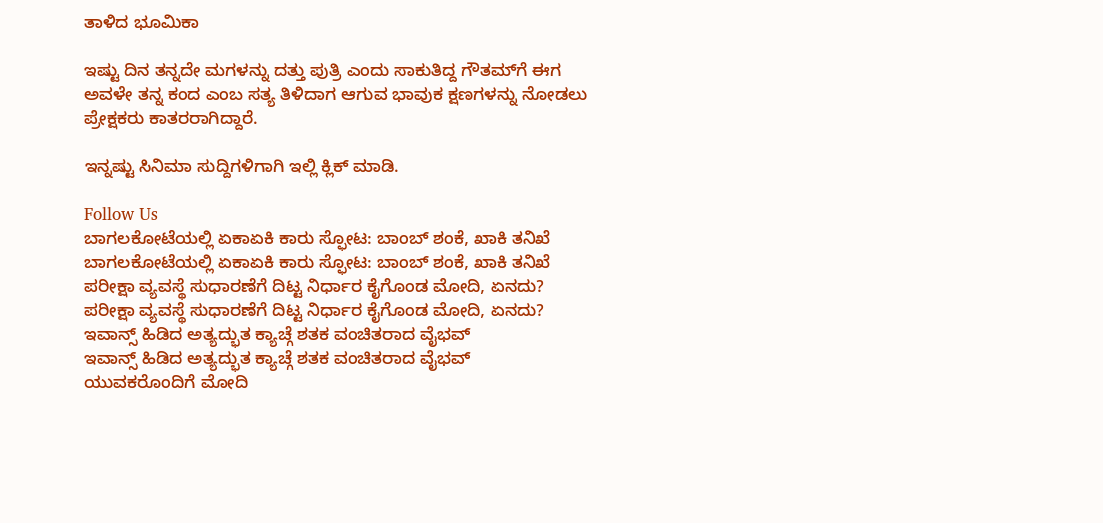ತಾಳಿದ ಭೂಮಿಕಾ

ಇಷ್ಟು ದಿನ ತನ್ನದೇ ಮಗಳನ್ನು ದತ್ತು ಪುತ್ರಿ ಎಂದು ಸಾಕುತಿದ್ದ ಗೌತಮ್‌ಗೆ ಈಗ ಅವಳೇ ತನ್ನ ಕಂದ ಎಂಬ ಸತ್ಯ ತಿಳಿದಾಗ ಆಗುವ ಭಾವುಕ ಕ್ಷಣಗಳನ್ನು ನೋಡಲು ಪ್ರೇಕ್ಷಕರು ಕಾತರರಾಗಿದ್ದಾರೆ.

ಇನ್ನಷ್ಟು ಸಿನಿಮಾ ಸುದ್ದಿಗಳಿಗಾಗಿ ಇಲ್ಲಿ ಕ್ಲಿಕ್ ಮಾಡಿ.

Follow Us
ಬಾಗಲಕೋಟೆಯಲ್ಲಿ ಏಕಾಏಕಿ ಕಾರು ಸ್ಫೋಟ: ಬಾಂಬ್ ಶಂಕೆ, ಖಾಕಿ ತನಿಖೆ
ಬಾಗಲಕೋಟೆಯಲ್ಲಿ ಏಕಾಏಕಿ ಕಾರು ಸ್ಫೋಟ: ಬಾಂಬ್ ಶಂಕೆ, ಖಾಕಿ ತನಿಖೆ
ಪರೀಕ್ಷಾ ವ್ಯವಸ್ಥೆ ಸುಧಾರಣೆಗೆ ದಿಟ್ಟ ನಿರ್ಧಾರ ಕೈಗೊಂಡ ಮೋದಿ, ಏನದು?
ಪರೀಕ್ಷಾ ವ್ಯವಸ್ಥೆ ಸುಧಾರಣೆಗೆ ದಿಟ್ಟ ನಿರ್ಧಾರ ಕೈಗೊಂಡ ಮೋದಿ, ಏನದು?
ಇವಾನ್ಸ್ ಹಿಡಿದ ಅತ್ಯದ್ಭುತ ಕ್ಯಾಚ್ಗೆ ಶತಕ ವಂಚಿತರಾದ ವೈಭವ್
ಇವಾನ್ಸ್ ಹಿಡಿದ ಅತ್ಯದ್ಭುತ ಕ್ಯಾಚ್ಗೆ ಶತಕ ವಂಚಿತರಾದ ವೈಭವ್
ಯುವಕರೊಂದಿಗೆ ಮೋದಿ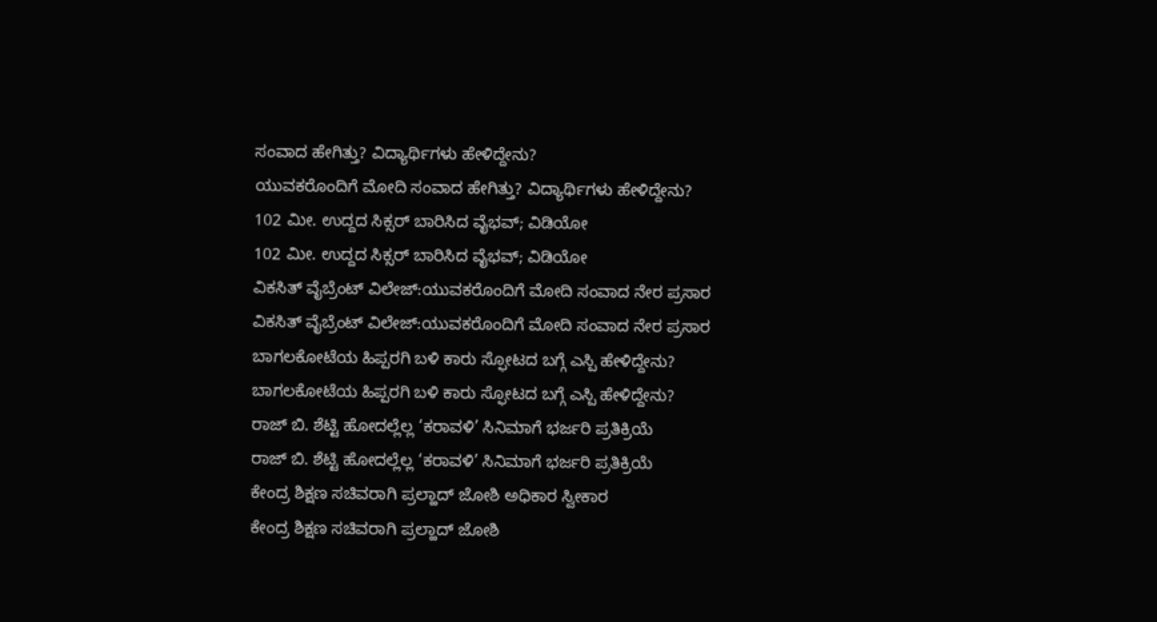ಸಂವಾದ ಹೇಗಿತ್ತು? ವಿದ್ಯಾರ್ಥಿಗಳು ಹೇಳಿದ್ದೇನು?
ಯುವಕರೊಂದಿಗೆ ಮೋದಿ ಸಂವಾದ ಹೇಗಿತ್ತು? ವಿದ್ಯಾರ್ಥಿಗಳು ಹೇಳಿದ್ದೇನು?
102 ಮೀ. ಉದ್ದದ ಸಿಕ್ಸರ್ ಬಾರಿಸಿದ ವೈಭವ್; ವಿಡಿಯೋ
102 ಮೀ. ಉದ್ದದ ಸಿಕ್ಸರ್ ಬಾರಿಸಿದ ವೈಭವ್; ವಿಡಿಯೋ
ವಿಕಸಿತ್ ವೈಬ್ರೆಂಟ್‌ ವಿಲೇಜ್‌:ಯುವಕರೊಂದಿಗೆ ಮೋದಿ ಸಂವಾದ ನೇರ ಪ್ರಸಾರ
ವಿಕಸಿತ್ ವೈಬ್ರೆಂಟ್‌ ವಿಲೇಜ್‌:ಯುವಕರೊಂದಿಗೆ ಮೋದಿ ಸಂವಾದ ನೇರ ಪ್ರಸಾರ
ಬಾಗಲಕೋಟೆಯ ಹಿಪ್ಪರಗಿ ಬಳಿ ಕಾರು ಸ್ಫೋಟದ ಬಗ್ಗೆ ಎಸ್ಪಿ ಹೇಳಿದ್ದೇನು?
ಬಾಗಲಕೋಟೆಯ ಹಿಪ್ಪರಗಿ ಬಳಿ ಕಾರು ಸ್ಫೋಟದ ಬಗ್ಗೆ ಎಸ್ಪಿ ಹೇಳಿದ್ದೇನು?
ರಾಜ್ ಬಿ. ಶೆಟ್ಟಿ ಹೋದಲ್ಲೆಲ್ಲ ‘ಕರಾವಳಿ’ ಸಿನಿಮಾಗೆ ಭರ್ಜರಿ ಪ್ರತಿಕ್ರಿಯೆ
ರಾಜ್ ಬಿ. ಶೆಟ್ಟಿ ಹೋದಲ್ಲೆಲ್ಲ ‘ಕರಾವಳಿ’ ಸಿನಿಮಾಗೆ ಭರ್ಜರಿ ಪ್ರತಿಕ್ರಿಯೆ
ಕೇಂದ್ರ ಶಿಕ್ಷಣ ಸಚಿವರಾಗಿ ಪ್ರಲ್ಹಾದ್ ಜೋಶಿ ಅಧಿಕಾರ ಸ್ವೀಕಾರ
ಕೇಂದ್ರ ಶಿಕ್ಷಣ ಸಚಿವರಾಗಿ ಪ್ರಲ್ಹಾದ್ ಜೋಶಿ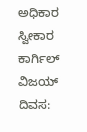ಅಧಿಕಾರ ಸ್ವೀಕಾರ
ಕಾರ್ಗಿಲ್ ವಿಜಯ್ ದಿವಸ: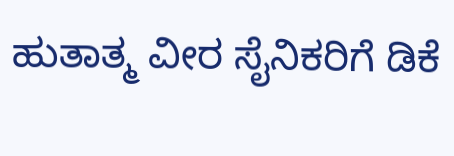ಹುತಾತ್ಮ ವೀರ ಸೈನಿಕರಿಗೆ ಡಿಕೆ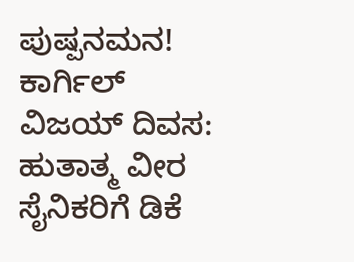ಪುಷ್ಪನಮನ!
ಕಾರ್ಗಿಲ್ ವಿಜಯ್ ದಿವಸ: ಹುತಾತ್ಮ ವೀರ ಸೈನಿಕರಿಗೆ ಡಿಕೆ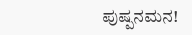ಪುಷ್ಪನಮನ!